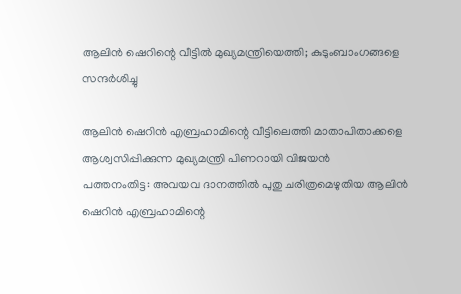ആലിൻ ഷെറിന്റെ വീട്ടിൽ മുഖ്യമന്ത്രിയെത്തി; കുടുംബാംഗങ്ങളെ സന്ദർശിച്ചു

ആലിൻ ഷെറിൻ എബ്രഹാമിന്റെ വീട്ടിലെത്തി മാതാപിതാക്കളെ ആശ്വസിപ്പിക്കുന്ന മുഖ്യമന്ത്രി പിണറായി വിജയൻ
പത്തനംതിട്ട: അവയവ ദാനത്തിൽ പുതു ചരിത്രമെഴുതിയ ആലിൻ ഷെറിൻ എബ്രഹാമിന്റെ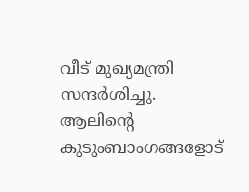വീട് മുഖ്യമന്ത്രി സന്ദർശിച്ചു. ആലിന്റെ കുടുംബാംഗങ്ങളോട്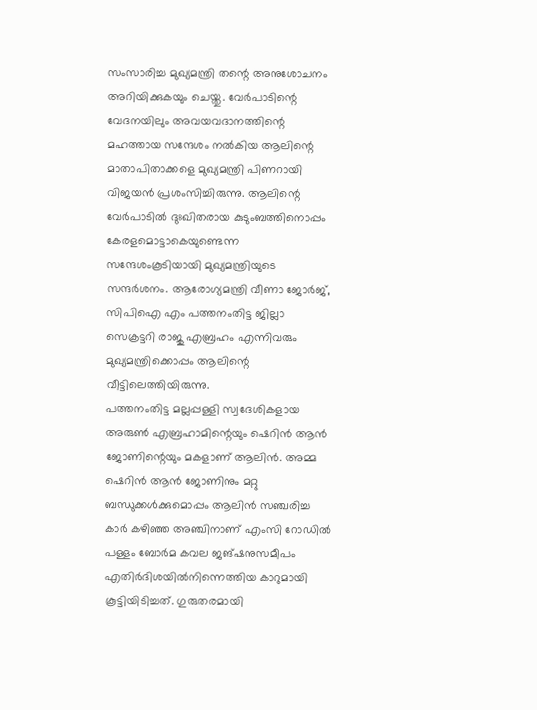സംസാരിച്ച മുഖ്യമന്ത്രി തന്റെ അനുശോചനം അറിയിക്കുകയും ചെയ്തു. വേർപാടിന്റെ വേദനയിലും അവയവദാനത്തിന്റെ മഹത്തായ സന്ദേശം നൽകിയ ആലിന്റെ മാതാപിതാക്കളെ മുഖ്യമന്ത്രി പിണറായി വിജയൻ പ്രശംസിച്ചിരുന്നു. ആലിന്റെ വേർപാടിൽ ദുഃഖിതരായ കുടുംബത്തിനൊപ്പം കേരളമൊട്ടാകെയുണ്ടെന്ന സന്ദേശംകൂടിയായി മുഖ്യമന്ത്രിയുടെ സന്ദർശനം. ആരോഗ്യമന്ത്രി വീണാ ജോർജ്, സിപിഐ എം പത്തനംതിട്ട ജില്ലാ സെക്രട്ടറി രാജു എബ്രഹം എന്നിവരും മുഖ്യമന്ത്രിക്കൊപ്പം ആലിന്റെ വീട്ടിലെത്തിയിരുന്നു.
പത്തനംതിട്ട മല്ലപ്പള്ളി സ്വദേശികളായ അരുൺ എബ്രഹാമിന്റെയും ഷെറിൻ ആൻ ജോണിന്റെയും മകളാണ് ആലിൻ. അമ്മ ഷെറിൻ ആൻ ജോണിനും മറ്റു ബന്ധുക്കൾക്കുമൊപ്പം ആലിൻ സഞ്ചരിച്ച കാർ കഴിഞ്ഞ അഞ്ചിനാണ് എംസി റോഡിൽ പള്ളം ബോർമ കവല ജങ്ഷനുസമീപം എതിർദിശയിൽനിന്നെത്തിയ കാറുമായി കൂട്ടിയിടിച്ചത്. ഗുരുതരമായി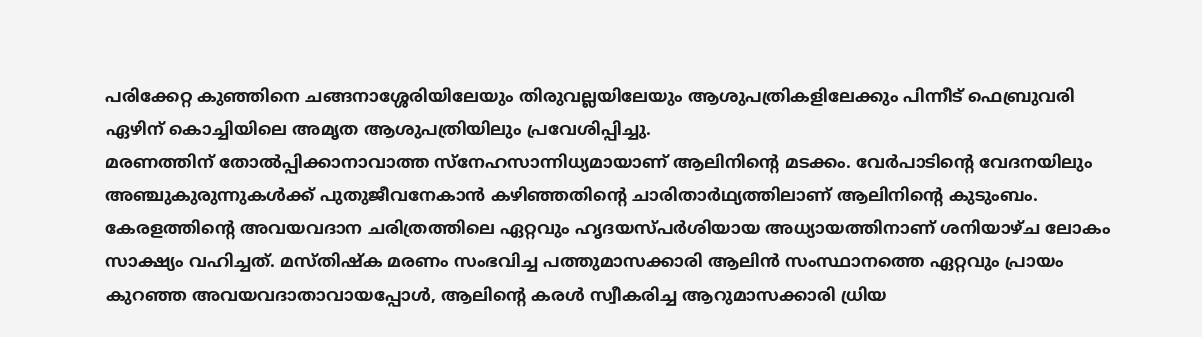പരിക്കേറ്റ കുഞ്ഞിനെ ചങ്ങനാശ്ശേരിയിലേയും തിരുവല്ലയിലേയും ആശുപത്രികളിലേക്കും പിന്നീട് ഫെബ്രുവരി ഏഴിന് കൊച്ചിയിലെ അമൃത ആശുപത്രിയിലും പ്രവേശിപ്പിച്ചു.
മരണത്തിന് തോൽപ്പിക്കാനാവാത്ത സ്നേഹസാന്നിധ്യമായാണ് ആലിനിന്റെ മടക്കം. വേർപാടിന്റെ വേദനയിലും അഞ്ചുകുരുന്നുകൾക്ക് പുതുജീവനേകാൻ കഴിഞ്ഞതിന്റെ ചാരിതാർഥ്യത്തിലാണ് ആലിനിന്റെ കുടുംബം. കേരളത്തിന്റെ അവയവദാന ചരിത്രത്തിലെ ഏറ്റവും ഹൃദയസ്പർശിയായ അധ്യായത്തിനാണ് ശനിയാഴ്ച ലോകം സാക്ഷ്യം വഹിച്ചത്. മസ്തിഷ്ക മരണം സംഭവിച്ച പത്തുമാസക്കാരി ആലിൻ സംസ്ഥാനത്തെ ഏറ്റവും പ്രായം കുറഞ്ഞ അവയവദാതാവായപ്പോൾ, ആലിന്റെ കരൾ സ്വീകരിച്ച ആറുമാസക്കാരി ധ്രിയ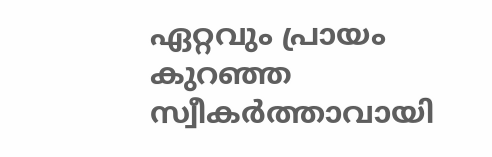ഏറ്റവും പ്രായം കുറഞ്ഞ സ്വീകർത്താവായി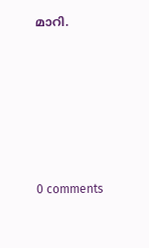മാറി.










0 comments